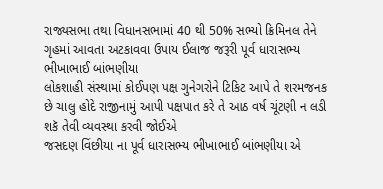રાજ્યસભા તથા વિધાનસભામાં 40 થી 50% સભ્યો ક્રિમિનલ તેને ગૃહમાં આવતા અટકાવવા ઉપાય ઈલાજ જરૂરી પૂર્વ ધારાસભ્ય ભીખાભાઈ બાંભણીયા
લોકશાહી સંસ્થામાં કોઈપણ પક્ષ ગુનેગરોને ટિકિટ આપે તે શરમજનક છે ચાલુ હોદે રાજીનામું આપી પક્ષપાત કરે તે આઠ વર્ષ ચૂંટણી ન લડી શકૅ તેવી વ્યવસ્થા કરવી જોઈએ
જસદણ વિંછીયા ના પૂર્વ ધારાસભ્ય ભીખાભાઈ બાંભણીયા એ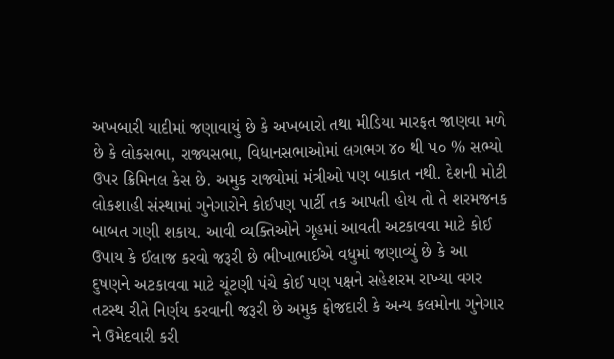અખબારી યાદીમાં જણાવાયું છે કે અખબારો તથા મીડિયા મારફત જાણવા મળે છે કે લોકસભા, રાજ્યસભા, વિધાનસભાઓમાં લગભગ ૪૦ થી ૫૦ % સભ્યો ઉપર ક્રિમિનલ કેસ છે. અમુક રાજ્યોમાં મંત્રીઓ પણ બાકાત નથી. દેશની મોટી લોકશાહી સંસ્થામાં ગુનેગારોને કોઈપણ પાર્ટી તક આપતી હોય તો તે શરમજનક બાબત ગણી શકાય. આવી વ્યક્તિઓને ગૃહમાં આવતી અટકાવવા માટે કોઈ ઉપાય કે ઈલાજ કરવો જરૂરી છે ભીખાભાઈએ વધુમાં જણાવ્યું છે કે આ દુષણને અટકાવવા માટે ચૂંટણી પંચે કોઈ પણ પક્ષને સહેશરમ રાખ્યા વગર તટસ્થ રીતે નિર્ણય કરવાની જરૂરી છે અમુક ફોજદારી કે અન્ય કલમોના ગુનેગાર ને ઉમેદવારી કરી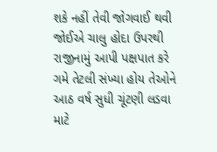શકે નહીં તેવી જોગવાઈ થવી જોઈએ ચાલુ હોદા ઉપરથી રાજીનામું આપી પક્ષપાત કરે ગમે તેટલી સંખ્યા હોય તેઓને આઠ વર્ષ સુધી ચૂંટણી લડવા માટે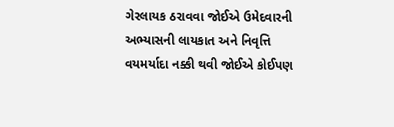ગેરલાયક ઠરાવવા જોઈએ ઉમેદવારની અભ્યાસની લાયકાત અને નિવૃત્તિ વયમર્યાદા નક્કી થવી જોઈએ કોઈપણ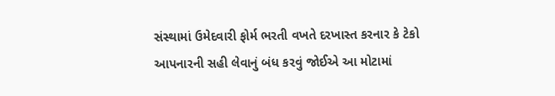સંસ્થામાં ઉમેદવારી ફોર્મ ભરતી વખતે દરખાસ્ત કરનાર કે ટેકો આપનારની સહી લેવાનું બંધ કરવું જોઈએ આ મોટામાં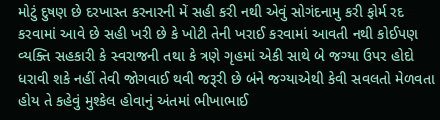મોટું દુષણ છે દરખાસ્ત કરનારની મેં સહી કરી નથી એવું સોગંદનામુ કરી ફોર્મ રદ કરવામાં આવે છે સહી ખરી છે કે ખોટી તેની ખરાઈ કરવામાં આવતી નથી કોઈપણ વ્યક્તિ સહકારી કે સ્વરાજની તથા કે ત્રણે ગૃહમાં એકી સાથે બે જગ્યા ઉપર હોદો ધરાવી શકે નહીં તેવી જોગવાઈ થવી જરૂરી છે બંને જગ્યાએથી કેવી સવલતો મેળવતા હોય તે કહેવું મુશ્કેલ હોવાનું અંતમાં ભીખાભાઈ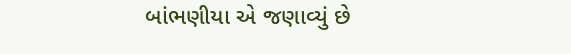બાંભણીયા એ જણાવ્યું છે